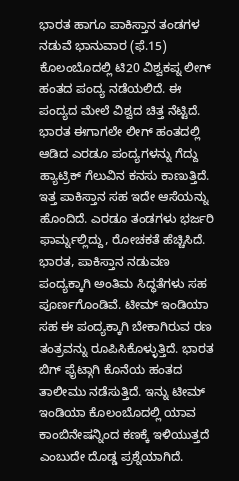ಭಾರತ ಹಾಗೂ ಪಾಕಿಸ್ತಾನ ತಂಡಗಳ ನಡುವೆ ಭಾನುವಾರ (ಫೆ.15) ಕೊಲಂಬೊದಲ್ಲಿ ಟಿ20 ವಿಶ್ವಕಪ್ನ ಲೀಗ್ ಹಂತದ ಪಂದ್ಯ ನಡೆಯಲಿದೆ. ಈ ಪಂದ್ಯದ ಮೇಲೆ ವಿಶ್ವದ ಚಿತ್ತ ನೆಟ್ಟಿದೆ. ಭಾರತ ಈಗಾಗಲೇ ಲೀಗ್ ಹಂತದಲ್ಲಿ ಆಡಿದ ಎರಡೂ ಪಂದ್ಯಗಳನ್ನು ಗೆದ್ದು ಹ್ಯಾಟ್ರಿಕ್ ಗೆಲುವಿನ ಕನಸು ಕಾಣುತ್ತಿದೆ. ಇತ್ತ ಪಾಕಿಸ್ತಾನ ಸಹ ಇದೇ ಆಸೆಯನ್ನು ಹೊಂದಿದೆ. ಎರಡೂ ತಂಡಗಳು ಭರ್ಜರಿ ಫಾರ್ಮ್ನಲ್ಲಿದ್ದು, ರೋಚಕತೆ ಹೆಚ್ಚಿಸಿದೆ.
ಭಾರತ, ಪಾಕಿಸ್ತಾನ ನಡುವಣ ಪಂದ್ಯಕ್ಕಾಗಿ ಅಂತಿಮ ಸಿದ್ಧತೆಗಳು ಸಹ ಪೂರ್ಣಗೊಂಡಿವೆ. ಟೀಮ್ ಇಂಡಿಯಾ ಸಹ ಈ ಪಂದ್ಯಕ್ಕಾಗಿ ಬೇಕಾಗಿರುವ ರಣ ತಂತ್ರವನ್ನು ರೂಪಿಸಿಕೊಳ್ಳುತ್ತಿದೆ. ಭಾರತ ಬಿಗ್ ಫೈಟ್ಗಾಗಿ ಕೊನೆಯ ಹಂತದ ತಾಲೀಮು ನಡೆಸುತ್ತಿದೆ. ಇನ್ನು ಟೀಮ್ ಇಂಡಿಯಾ ಕೊಲಂಬೊದಲ್ಲಿ ಯಾವ ಕಾಂಬಿನೇಷನ್ನಿಂದ ಕಣಕ್ಕೆ ಇಳಿಯುತ್ತದೆ ಎಂಬುದೇ ದೊಡ್ಡ ಪ್ರಶ್ನೆಯಾಗಿದೆ.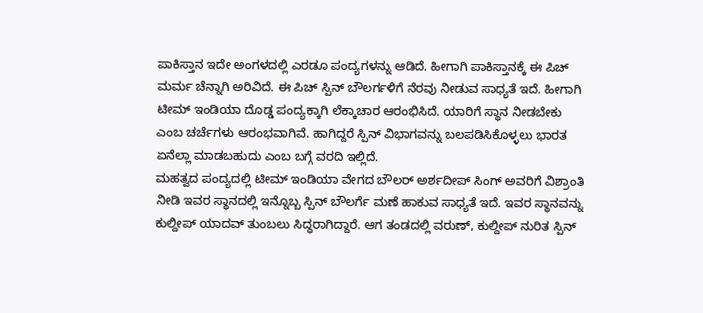ಪಾಕಿಸ್ತಾನ ಇದೇ ಅಂಗಳದಲ್ಲಿ ಎರಡೂ ಪಂದ್ಯಗಳನ್ನು ಆಡಿದೆ. ಹೀಗಾಗಿ ಪಾಕಿಸ್ತಾನಕ್ಕೆ ಈ ಪಿಚ್ ಮರ್ಮ ಚೆನ್ನಾಗಿ ಅರಿವಿದೆ. ಈ ಪಿಚ್ ಸ್ಪಿನ್ ಬೌಲರ್ಗಳಿಗೆ ನೆರವು ನೀಡುವ ಸಾಧ್ಯತೆ ಇದೆ. ಹೀಗಾಗಿ ಟೀಮ್ ಇಂಡಿಯಾ ದೊಡ್ಡ ಪಂದ್ಯಕ್ಕಾಗಿ ಲೆಕ್ಕಾಚಾರ ಆರಂಭಿಸಿದೆ. ಯಾರಿಗೆ ಸ್ಥಾನ ನೀಡಬೇಕು ಎಂಬ ಚರ್ಚೆಗಳು ಆರಂಭವಾಗಿವೆ. ಹಾಗಿದ್ದರೆ ಸ್ಪಿನ್ ವಿಭಾಗವನ್ನು ಬಲಪಡಿಸಿಕೊಳ್ಳಲು ಭಾರತ ಏನೆಲ್ಲಾ ಮಾಡಬಹುದು ಎಂಬ ಬಗ್ಗೆ ವರದಿ ಇಲ್ಲಿದೆ.
ಮಹತ್ವದ ಪಂದ್ಯದಲ್ಲಿ ಟೀಮ್ ಇಂಡಿಯಾ ವೇಗದ ಬೌಲರ್ ಅರ್ಶದೀಪ್ ಸಿಂಗ್ ಅವರಿಗೆ ವಿಶ್ರಾಂತಿ ನೀಡಿ ಇವರ ಸ್ಥಾನದಲ್ಲಿ ಇನ್ನೊಬ್ಬ ಸ್ಪಿನ್ ಬೌಲರ್ಗೆ ಮಣೆ ಹಾಕುವ ಸಾಧ್ಯತೆ ಇದೆ. ಇವರ ಸ್ಥಾನವನ್ನು ಕುಲ್ದೀಪ್ ಯಾದವ್ ತುಂಬಲು ಸಿದ್ಧರಾಗಿದ್ದಾರೆ. ಆಗ ತಂಡದಲ್ಲಿ ವರುಣ್, ಕುಲ್ದೀಪ್ ನುರಿತ ಸ್ಪಿನ್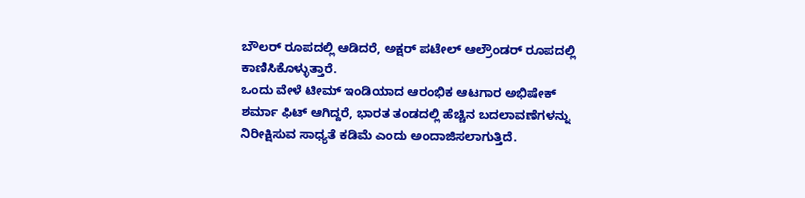ಬೌಲರ್ ರೂಪದಲ್ಲಿ ಆಡಿದರೆ, ಅಕ್ಷರ್ ಪಟೇಲ್ ಆಲ್ರೌಂಡರ್ ರೂಪದಲ್ಲಿ ಕಾಣಿಸಿಕೊಳ್ಳುತ್ತಾರೆ.
ಒಂದು ವೇಳೆ ಟೀಮ್ ಇಂಡಿಯಾದ ಆರಂಭಿಕ ಆಟಗಾರ ಅಭಿಷೇಕ್ ಶರ್ಮಾ ಫಿಟ್ ಆಗಿದ್ದರೆ, ಭಾರತ ತಂಡದಲ್ಲಿ ಹೆಚ್ಚಿನ ಬದಲಾವಣೆಗಳನ್ನು ನಿರೀಕ್ಷಿಸುವ ಸಾಧ್ಯತೆ ಕಡಿಮೆ ಎಂದು ಅಂದಾಜಿಸಲಾಗುತ್ತಿದೆ.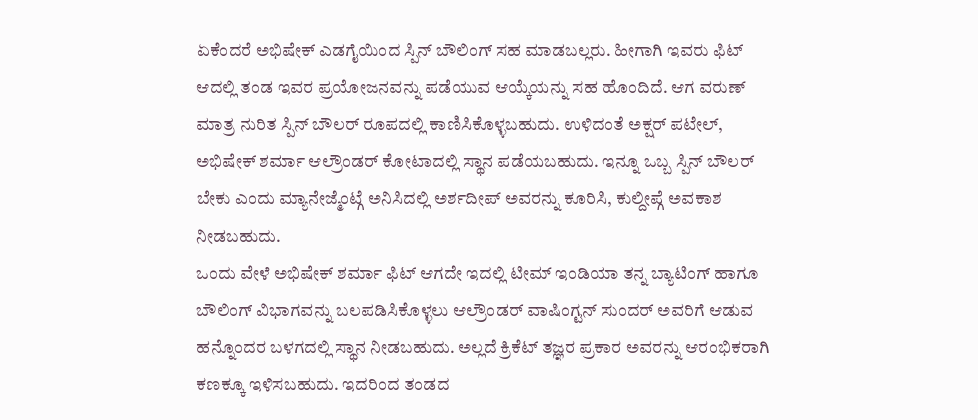ಏಕೆಂದರೆ ಅಭಿಷೇಕ್ ಎಡಗೈಯಿಂದ ಸ್ಪಿನ್ ಬೌಲಿಂಗ್ ಸಹ ಮಾಡಬಲ್ಲರು. ಹೀಗಾಗಿ ಇವರು ಫಿಟ್ ಆದಲ್ಲಿ ತಂಡ ಇವರ ಪ್ರಯೋಜನವನ್ನು ಪಡೆಯುವ ಆಯ್ಕೆಯನ್ನು ಸಹ ಹೊಂದಿದೆ. ಆಗ ವರುಣ್ ಮಾತ್ರ ನುರಿತ ಸ್ಪಿನ್ ಬೌಲರ್ ರೂಪದಲ್ಲಿ ಕಾಣಿಸಿಕೊಳ್ಳಬಹುದು. ಉಳಿದಂತೆ ಅಕ್ಷರ್ ಪಟೇಲ್, ಅಭಿಷೇಕ್ ಶರ್ಮಾ ಆಲ್ರೌಂಡರ್ ಕೋಟಾದಲ್ಲಿ ಸ್ಥಾನ ಪಡೆಯಬಹುದು. ಇನ್ನೂ ಒಬ್ಬ ಸ್ಪಿನ್ ಬೌಲರ್ ಬೇಕು ಎಂದು ಮ್ಯಾನೇಜ್ಮೆಂಟ್ಗೆ ಅನಿಸಿದಲ್ಲಿ ಅರ್ಶದೀಪ್ ಅವರನ್ನು ಕೂರಿಸಿ, ಕುಲ್ದೀಪ್ಗೆ ಅವಕಾಶ ನೀಡಬಹುದು.
ಒಂದು ವೇಳೆ ಅಭಿಷೇಕ್ ಶರ್ಮಾ ಫಿಟ್ ಆಗದೇ ಇದಲ್ಲಿ ಟೀಮ್ ಇಂಡಿಯಾ ತನ್ನ ಬ್ಯಾಟಿಂಗ್ ಹಾಗೂ ಬೌಲಿಂಗ್ ವಿಭಾಗವನ್ನು ಬಲಪಡಿಸಿಕೊಳ್ಳಲು ಆಲ್ರೌಂಡರ್ ವಾಷಿಂಗ್ಟನ್ ಸುಂದರ್ ಅವರಿಗೆ ಆಡುವ ಹನ್ನೊಂದರ ಬಳಗದಲ್ಲಿ ಸ್ಥಾನ ನೀಡಬಹುದು. ಅಲ್ಲದೆ ಕ್ರಿಕೆಟ್ ತಜ್ಞರ ಪ್ರಕಾರ ಅವರನ್ನು ಆರಂಭಿಕರಾಗಿ ಕಣಕ್ಕೂ ಇಳಿಸಬಹುದು. ಇದರಿಂದ ತಂಡದ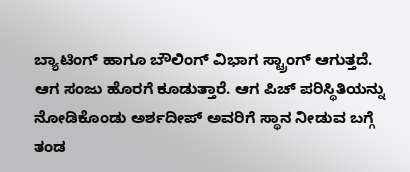ಬ್ಯಾಟಿಂಗ್ ಹಾಗೂ ಬೌಲಿಂಗ್ ವಿಭಾಗ ಸ್ಟ್ರಾಂಗ್ ಆಗುತ್ತದೆ. ಆಗ ಸಂಜು ಹೊರಗೆ ಕೂಡುತ್ತಾರೆ. ಆಗ ಪಿಚ್ ಪರಿಸ್ಥಿತಿಯನ್ನು ನೋಡಿಕೊಂಡು ಅರ್ಶದೀಪ್ ಅವರಿಗೆ ಸ್ಥಾನ ನೀಡುವ ಬಗ್ಗೆ ತಂಡ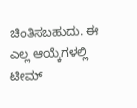ಚಿಂತಿಸಬಹುದು. ಈ ಎಲ್ಲ ಆಯ್ಕೆಗಳಲ್ಲಿ ಟೀಮ್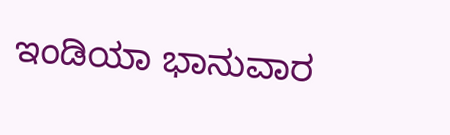ಇಂಡಿಯಾ ಭಾನುವಾರ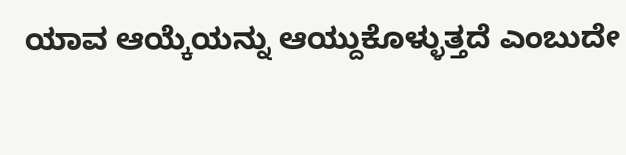ಯಾವ ಆಯ್ಕೆಯನ್ನು ಆಯ್ದುಕೊಳ್ಳುತ್ತದೆ ಎಂಬುದೇ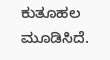ಕುತೂಹಲ ಮೂಡಿಸಿದೆ.